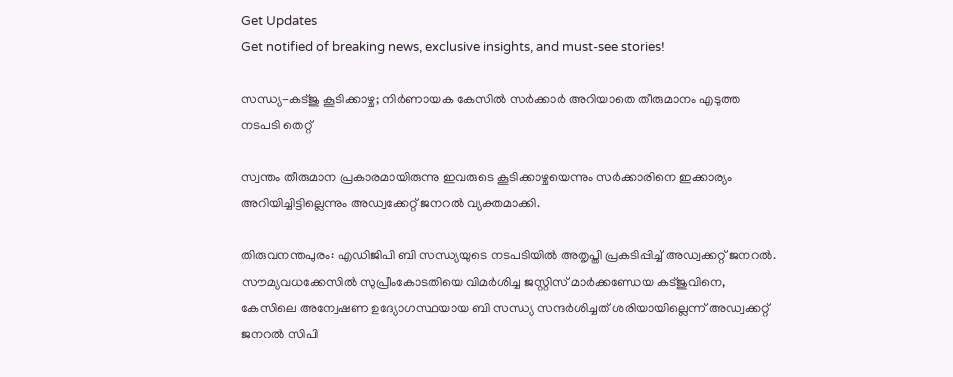Get Updates
Get notified of breaking news, exclusive insights, and must-see stories!

സന്ധ്യ-കട്ജു കൂടിക്കാഴ്ച; നിര്‍ണായക കേസില്‍ സര്‍ക്കാര്‍ അറിയാതെ തീരുമാനം എടുത്ത നടപടി തെറ്റ്

സ്വന്തം തീരുമാന പ്രകാരമായിരുന്നു ഇവരുടെ കൂടിക്കാഴ്ചയെന്നും സര്‍ക്കാരിനെ ഇക്കാര്യം അറിയിച്ചിട്ടില്ലെന്നും അഡ്വക്കേറ്റ് ജനറല്‍ വ്യക്തമാക്കി.

തിരുവനന്തപുരം: എഡിജിപി ബി സന്ധ്യയുടെ നടപടിയില്‍ അതൃപ്തി പ്രകടിപ്പിച്ച് അഡ്വക്കറ്റ് ജനറല്‍. സൗമ്യവധക്കേസില്‍ സുപ്രീംകോടതിയെ വിമര്‍ശിച്ച ജസ്റ്റിസ് മാര്‍ക്കണ്ഡേയ കട്ജുവിനെ, കേസിലെ അന്വേഷണ ഉദ്യോഗസ്ഥയായ ബി സന്ധ്യ സന്ദര്‍ശിച്ചത് ശരിയായില്ലെന്ന് അഡ്വക്കറ്റ് ജനറല്‍ സിപി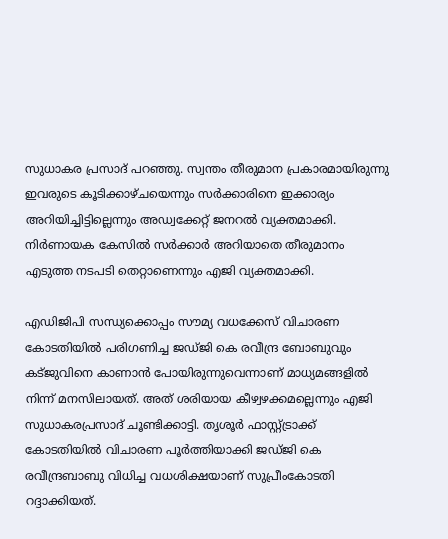സുധാകര പ്രസാദ് പറഞ്ഞു. സ്വന്തം തീരുമാന പ്രകാരമായിരുന്നു ഇവരുടെ കൂടിക്കാഴ്ചയെന്നും സര്‍ക്കാരിനെ ഇക്കാര്യം അറിയിച്ചിട്ടില്ലെന്നും അഡ്വക്കേറ്റ് ജനറല്‍ വ്യക്തമാക്കി. നിര്‍ണായക കേസില്‍ സര്‍ക്കാര്‍ അറിയാതെ തീരുമാനം എടുത്ത നടപടി തെറ്റാണെന്നും എജി വ്യക്തമാക്കി.

എഡിജിപി സന്ധ്യക്കൊപ്പം സൗമ്യ വധക്കേസ് വിചാരണ കോടതിയില്‍ പരിഗണിച്ച ജഡ്ജി കെ രവീന്ദ്ര ബോബുവും കട്ജുവിനെ കാണാന്‍ പോയിരുന്നുവെന്നാണ് മാധ്യമങ്ങളില്‍ നിന്ന് മനസിലായത്. അത് ശരിയായ കീഴ്വഴക്കമല്ലെന്നും എജി സുധാകരപ്രസാദ് ചൂണ്ടിക്കാട്ടി. തൃശൂര്‍ ഫാസ്റ്റ്ട്രാക്ക് കോടതിയില്‍ വിചാരണ പൂര്‍ത്തിയാക്കി ജഡ്ജി കെ രവീന്ദ്രബാബു വിധിച്ച വധശിക്ഷയാണ് സുപ്രീംകോടതി റദ്ദാക്കിയത്.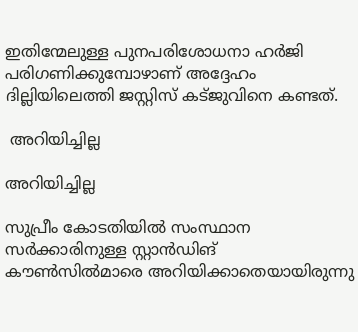ഇതിന്മേലുള്ള പുനപരിശോധനാ ഹര്‍ജി പരിഗണിക്കുമ്പോഴാണ് അദ്ദേഹം ദില്ലിയിലെത്തി ജസ്റ്റിസ് കട്ജുവിനെ കണ്ടത്.

 അറിയിച്ചില്ല

അറിയിച്ചില്ല

സുപ്രീം കോടതിയില്‍ സംസ്ഥാന സര്‍ക്കാരിനുള്ള സ്റ്റാന്‍ഡിങ് കൗണ്‍സില്‍മാരെ അറിയിക്കാതെയായിരുന്നു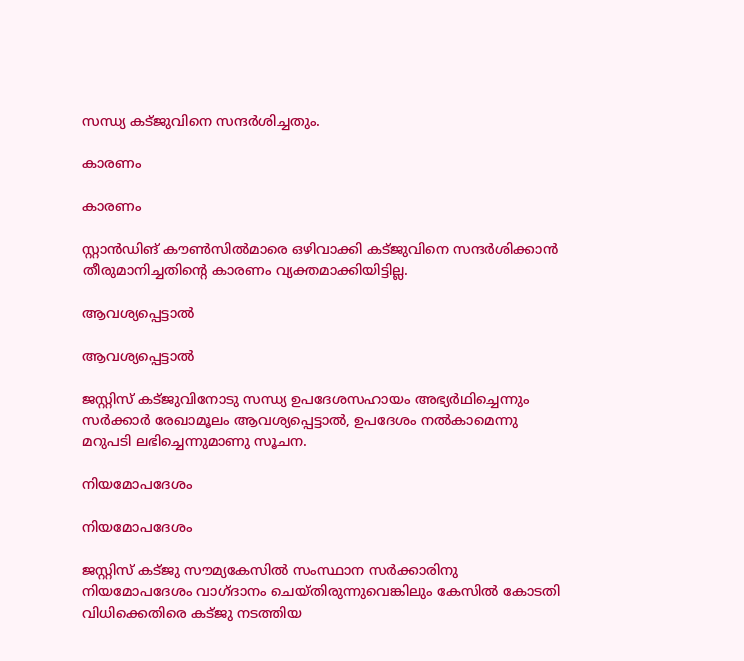സന്ധ്യ കട്ജുവിനെ സന്ദര്‍ശിച്ചതും.

കാരണം

കാരണം

സ്റ്റാന്‍ഡിങ് കൗണ്‍സില്‍മാരെ ഒഴിവാക്കി കട്ജുവിനെ സന്ദര്‍ശിക്കാന്‍ തീരുമാനിച്ചതിന്റെ കാരണം വ്യക്തമാക്കിയിട്ടില്ല.

ആവശ്യപ്പെട്ടാല്‍

ആവശ്യപ്പെട്ടാല്‍

ജസ്റ്റിസ് കട്ജുവിനോടു സന്ധ്യ ഉപദേശസഹായം അഭ്യര്‍ഥിച്ചെന്നും സര്‍ക്കാര്‍ രേഖാമൂലം ആവശ്യപ്പെട്ടാല്‍, ഉപദേശം നല്‍കാമെന്നു മറുപടി ലഭിച്ചെന്നുമാണു സൂചന.

നിയമോപദേശം

നിയമോപദേശം

ജസ്റ്റിസ് കട്ജു സൗമ്യകേസില്‍ സംസ്ഥാന സര്‍ക്കാരിനു നിയമോപദേശം വാഗ്ദാനം ചെയ്തിരുന്നുവെങ്കിലും കേസില്‍ കോടതി വിധിക്കെതിരെ കട്ജു നടത്തിയ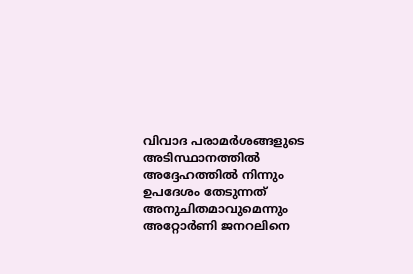വിവാദ പരാമര്‍ശങ്ങളുടെ അടിസ്ഥാനത്തില്‍ അദ്ദേഹത്തില്‍ നിന്നും ഉപദേശം തേടുന്നത് അനുചിതമാവുമെന്നും അറ്റോര്‍ണി ജനറലിനെ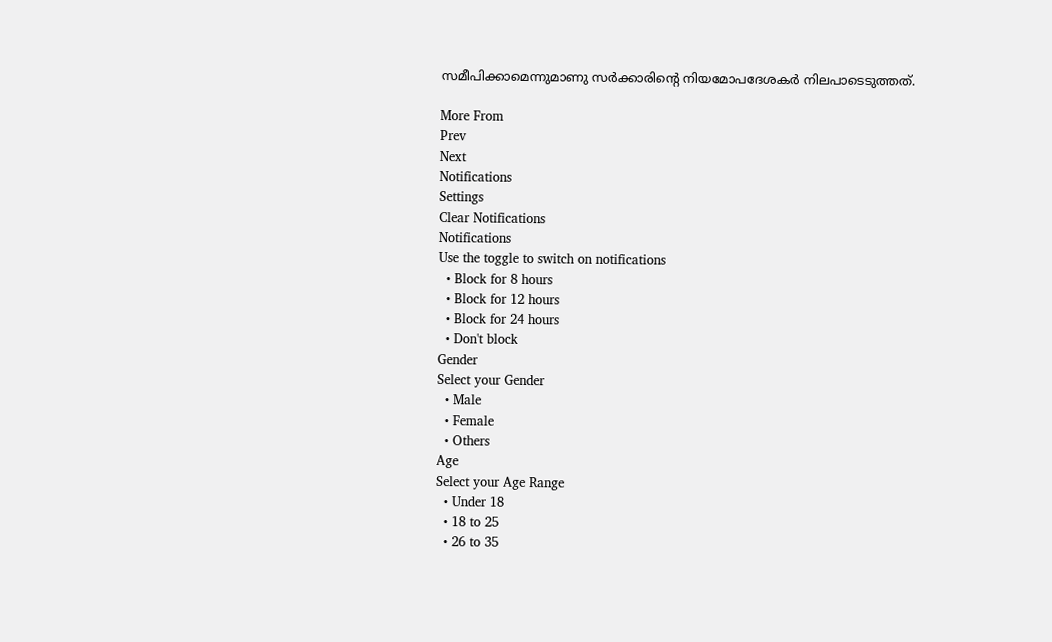സമീപിക്കാമെന്നുമാണു സര്‍ക്കാരിന്റെ നിയമോപദേശകര്‍ നിലപാടെടുത്തത്.

More From
Prev
Next
Notifications
Settings
Clear Notifications
Notifications
Use the toggle to switch on notifications
  • Block for 8 hours
  • Block for 12 hours
  • Block for 24 hours
  • Don't block
Gender
Select your Gender
  • Male
  • Female
  • Others
Age
Select your Age Range
  • Under 18
  • 18 to 25
  • 26 to 35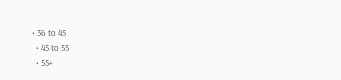• 36 to 45
  • 45 to 55
  • 55+